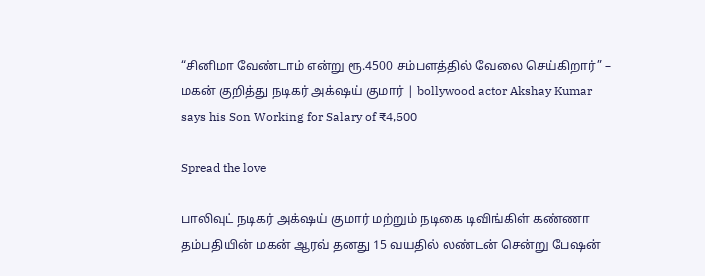“சினிமா வேண்டாம் என்று ரூ.4500 சம்பளத்தில் வேலை செய்கிறார்” – மகன் குறித்து நடிகர் அக்‌ஷய் குமார் | bollywood actor Akshay Kumar says his Son Working for Salary of ₹4,500

Spread the love

பாலிவுட் நடிகர் அக்‌ஷய் குமார் மற்றும் நடிகை டிவிங்கிள் கண்ணா தம்பதியின் மகன் ஆரவ் தனது 15 வயதில் லண்டன் சென்று பேஷன்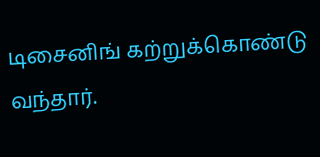டிசைனிங் கற்றுக்கொண்டு வந்தார்.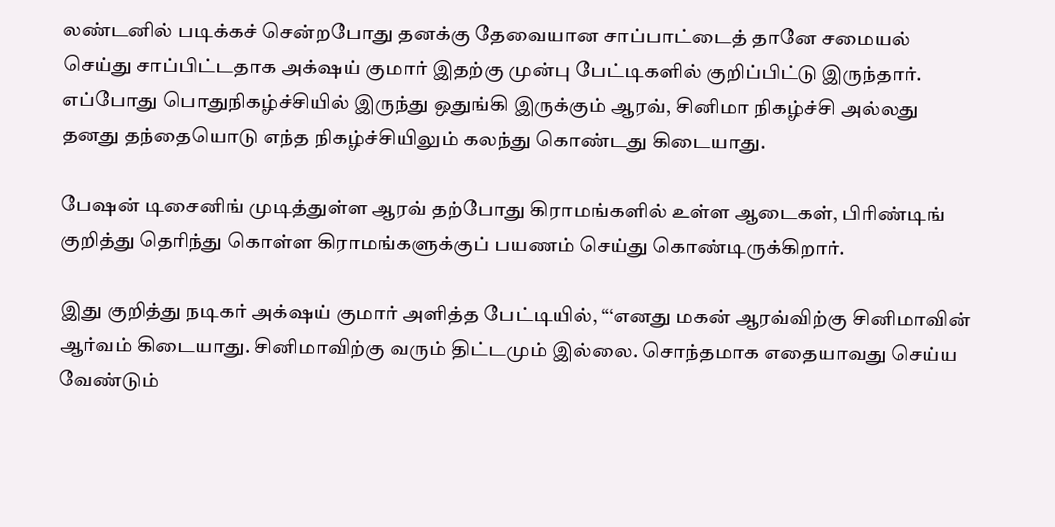லண்டனில் படிக்கச் சென்றபோது தனக்கு தேவையான சாப்பாட்டைத் தானே சமையல் செய்து சாப்பிட்டதாக அக்‌ஷய் குமார் இதற்கு முன்பு பேட்டிகளில் குறிப்பிட்டு இருந்தார். எப்போது பொதுநிகழ்ச்சியில் இருந்து ஒதுங்கி இருக்கும் ஆரவ், சினிமா நிகழ்ச்சி அல்லது தனது தந்தையொடு எந்த நிகழ்ச்சியிலும் கலந்து கொண்டது கிடையாது.

பேஷன் டிசைனிங் முடித்துள்ள ஆரவ் தற்போது கிராமங்களில் உள்ள ஆடைகள், பிரிண்டிங் குறித்து தெரிந்து கொள்ள கிராமங்களுக்குப் பயணம் செய்து கொண்டிருக்கிறார்.

இது குறித்து நடிகர் அக்‌ஷய் குமார் அளித்த பேட்டியில், “‘எனது மகன் ஆரவ்விற்கு சினிமாவின் ஆர்வம் கிடையாது. சினிமாவிற்கு வரும் திட்டமும் இல்லை. சொந்தமாக எதையாவது செய்ய வேண்டும்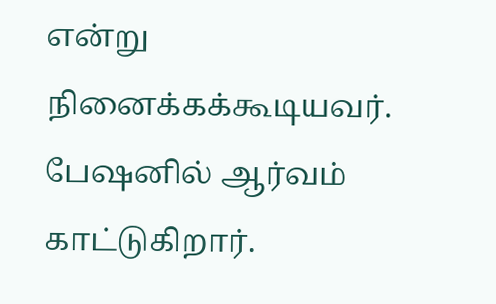என்று நினைக்கக்கூடியவர். பேஷனில் ஆர்வம் காட்டுகிறார்.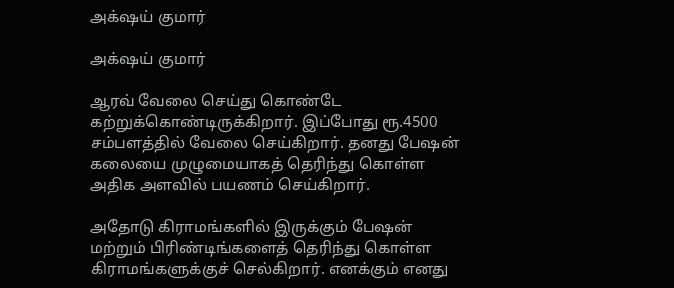அக்‌ஷய் குமார்

அக்‌ஷய் குமார்

ஆரவ் வேலை செய்து கொண்டே கற்றுக்கொண்டிருக்கிறார். இப்போது ரூ.4500 சம்பளத்தில் வேலை செய்கிறார். தனது பேஷன் கலையை முழுமையாகத் தெரிந்து கொள்ள அதிக அளவில் பயணம் செய்கிறார்.

அதோடு கிராமங்களில் இருக்கும் பேஷன் மற்றும் பிரிண்டிங்களைத் தெரிந்து கொள்ள கிராமங்களுக்குச் செல்கிறார். எனக்கும் எனது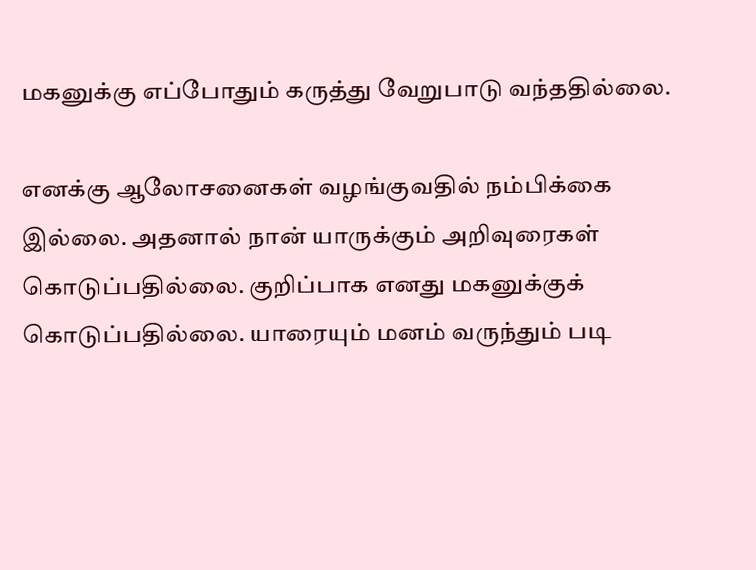மகனுக்கு எப்போதும் கருத்து வேறுபாடு வந்ததில்லை.

எனக்கு ஆலோசனைகள் வழங்குவதில் நம்பிக்கை இல்லை. அதனால் நான் யாருக்கும் அறிவுரைகள் கொடுப்பதில்லை. குறிப்பாக எனது மகனுக்குக் கொடுப்பதில்லை. யாரையும் மனம் வருந்தும் படி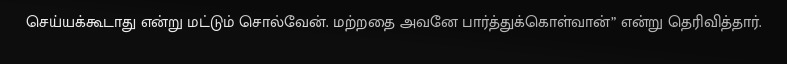செய்யக்கூடாது என்று மட்டும் சொல்வேன். மற்றதை அவனே பார்த்துக்கொள்வான்” என்று தெரிவித்தார்.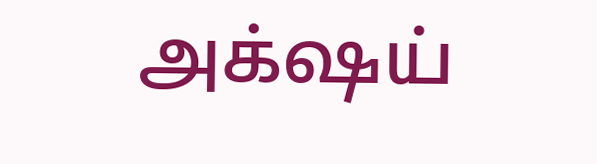அக்‌ஷய்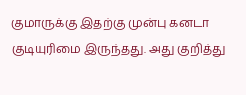குமாருக்கு இதற்கு முன்பு கனடா குடியுரிமை இருந்தது. அது குறித்து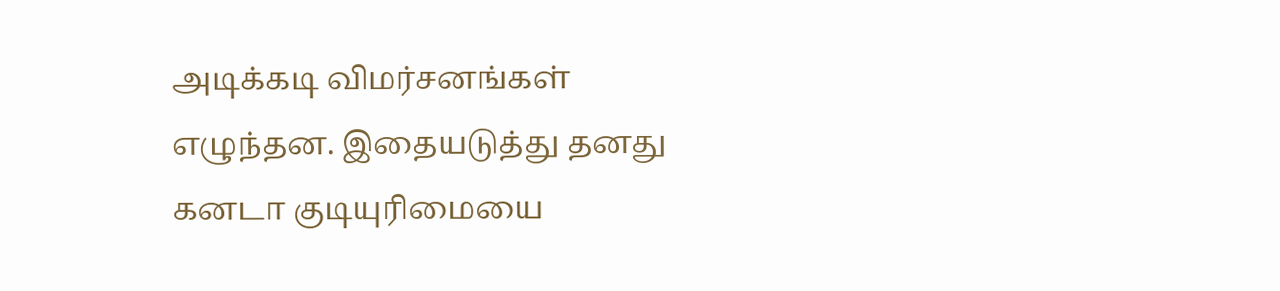அடிக்கடி விமர்சனங்கள் எழுந்தன. இதையடுத்து தனது கனடா குடியுரிமையை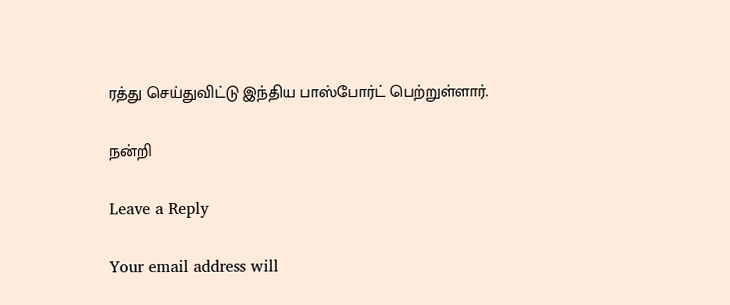ரத்து செய்துவிட்டு இந்திய பாஸ்போர்ட் பெற்றுள்ளார்.

நன்றி

Leave a Reply

Your email address will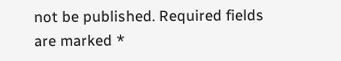not be published. Required fields are marked *